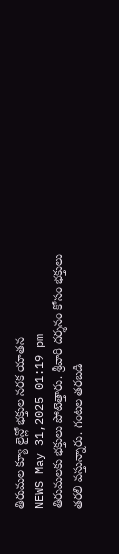తిరుమల క్యూ లైన్లో భక్తుల నరక యాతన
NEWS May 31,2025 01:19 pm
తిరుమలకు భక్తులు పోటెత్తారు. శ్రీవారి దర్శనం కోసం భక్తులు తరలి వస్తున్నారు. గంటల తరబడి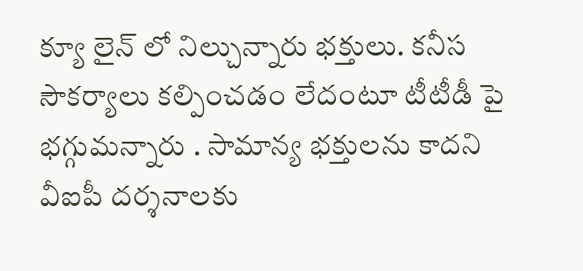క్యూ లైన్ లో నిల్చున్నారు భక్తులు. కనీస సౌకర్యాలు కల్పించడం లేదంటూ టీటీడీ పై భగ్గుమన్నారు . సామాన్య భక్తులను కాదని వీఐపీ దర్శనాలకు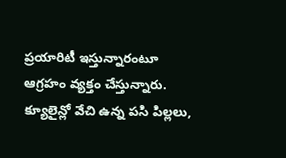ప్రయారిటీ ఇస్తున్నారంటూ ఆగ్రహం వ్యక్తం చేస్తున్నారు. క్యూలైన్లో వేచి ఉన్న పసి పిల్లలు,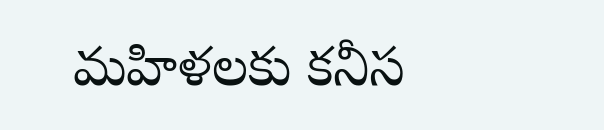మహిళలకు కనీస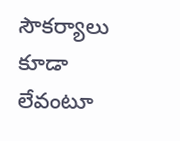సౌకర్యాలు కూడా లేవంటూ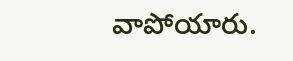వాపోయారు.